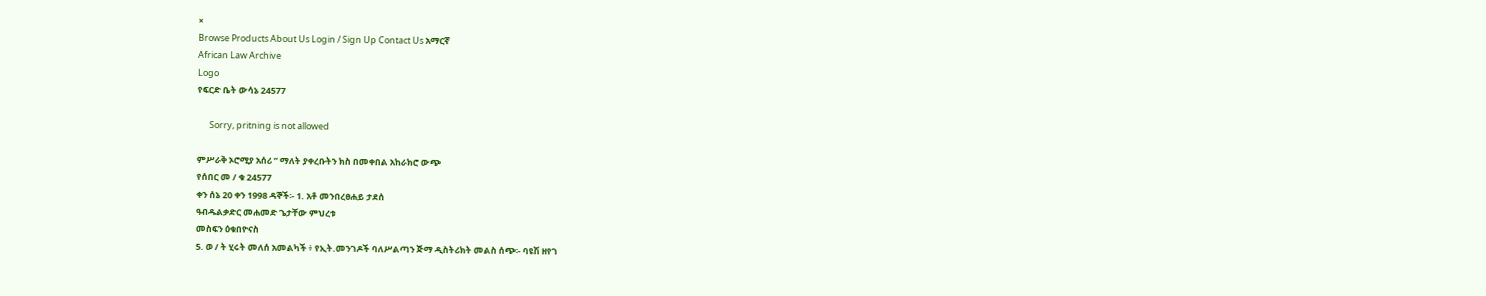×
Browse Products About Us Login / Sign Up Contact Us አማርኛ
African Law Archive
Logo
የፍርድ ቤት ውሳኔ 24577

      Sorry, pritning is not allowed

ምሥራቅ ኦሮሚያ አሰሪ ” ማለት ያቀረቡትን ክስ በመቀበል አከራክሮ ውጭ
የሰበር መ / ቁ 24577
ቀን ሰኔ 20 ቀን 1998 ዳኞች፡- 1. አቶ መንበረፀሐይ ታደሰ
ዓብዱልቃድር መሐመድ ጌታቸው ምህረቱ
መስፍን ዕቁበዮናስ
5. ወ / ት ሂሩት መለሰ አመልካች ፥ የኢት.መንገዶች ባለሥልጣን ጅማ ዲስትሪክት መልስ ሰጭ፡- ባዩሽ ዘየገ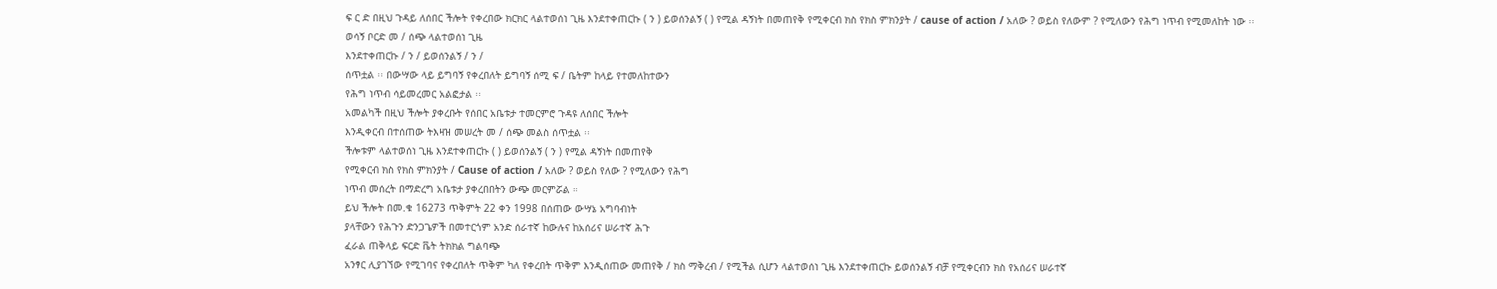ፍ ር ድ በዚህ ጉዳይ ለሰበር ችሎት የቀረበው ክርክር ላልተወሰነ ጊዜ እንደተቀጠርኩ ( ን ) ይወሰንልኝ ( ) የሚል ዳኝነት በመጠየቅ የሚቀርብ ክስ የክስ ምክንያት / cause of action / አለው ? ወይስ የለውም ? የሚለውን የሕግ ነጥብ የሚመለከት ነው ፡፡
ወሳኝ ቦርድ መ / ሰጭ ላልተወሰነ ጊዜ
እንደተቀጠርኩ / ን / ይወሰንልኝ / ን /
ሰጥቷል ፡፡ በውሣው ላይ ይግባኝ የቀረበለት ይግባኝ ሰሚ ፍ / ቤትም ከላይ የተመለከተውን
የሕግ ነጥብ ሳይመረመር አልፎታል ፡፡
አመልካች በዚህ ችሎት ያቀረቡት የሰበር አቤቱታ ተመርምሮ ጉዳዩ ለሰበር ችሎት
እንዲቀርብ በተሰጠው ትእዛዝ መሠረት መ / ሰጭ መልስ ሰጥቷል ፡፡
ችሎቱም ላልተወሰነ ጊዜ እንደተቀጠርኩ ( ) ይወሰንልኝ ( ን ) የሚል ዳኝነት በመጠየቅ
የሚቀርብ ክስ የክስ ምክንያት / Cause of action / አለው ? ወይስ የለው ? የሚለውን የሕግ
ነጥብ መሰረት በማድረግ አቤቱታ ያቀረበበትን ውጭ መርምሯል ።
ይህ ችሎት በመ.ቁ 16273 ጥቅምት 22 ቀን 1998 በሰጠው ውሣኔ አግባብነት
ያላቸውን የሕጉን ድንጋጌዎች በመተርጎም አንድ ሰራተኛ ከውሉና ከአሰሪና ሠራተኛ ሕጉ
ፈራል ጠቅላይ ፍርድ ቬት ትክክል ግልባጭ
አንፃር ሊያገኘው የሚገባና የቀረበለት ጥቅም ካለ የቀረበት ጥቅም እንዲሰጠው መጠየቅ / ክስ ማቅረብ / የሚችል ሲሆን ላልተወሰነ ጊዜ እንደተቀጠርኩ ይወሰንልኝ ብቻ የሚቀርብን ክስ የአሰሪና ሠራተኛ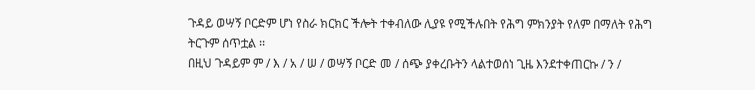ጉዳይ ወሣኝ ቦርድም ሆነ የስራ ክርክር ችሎት ተቀብለው ሊያዩ የሚችሉበት የሕግ ምክንያት የለም በማለት የሕግ ትርጉም ሰጥቷል ፡፡
በዚህ ጉዳይም ም / እ / አ / ሠ / ወሣኝ ቦርድ መ / ሰጭ ያቀረቡትን ላልተወሰነ ጊዜ እንደተቀጠርኩ / ን /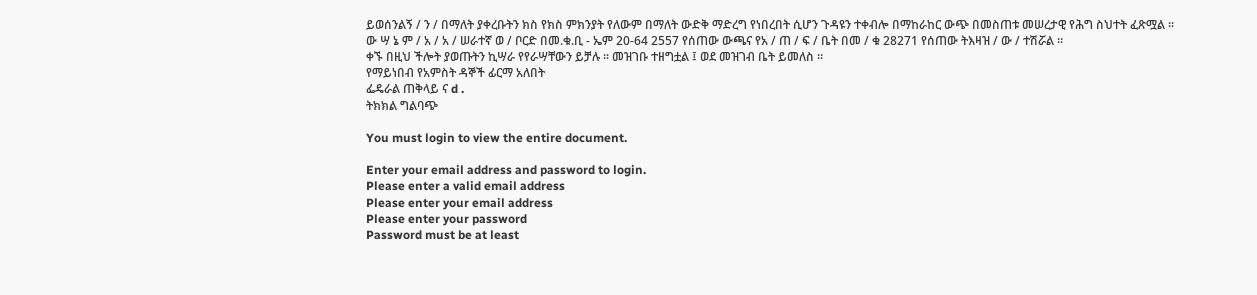ይወሰንልኝ / ን / በማለት ያቀረቡትን ክስ የክስ ምክንያት የለውም በማለት ውድቅ ማድረግ የነበረበት ሲሆን ጉዳዩን ተቀብሎ በማከራከር ውጭ በመስጠቱ መሠረታዊ የሕግ ስህተት ፈጽሟል ፡፡
ው ሣ ኔ ም / አ / አ / ሠራተኛ ወ / ቦርድ በመ.ቁ.ቢ - ኤም 20-64 2557 የሰጠው ውጫና የአ / ጠ / ፍ / ቤት በመ / ቁ 28271 የሰጠው ትእዛዝ / ው / ተሽሯል ፡፡
ቀኙ በዚህ ችሎት ያወጡትን ኪሣራ የየራሣቸውን ይቻሉ ፡፡ መዝገቡ ተዘግቷል ፤ ወደ መዝገብ ቤት ይመለስ ፡፡
የማይነበብ የአምስት ዳኞች ፊርማ አለበት
ፌዴራል ጠቅላይ ና d .
ትክክል ግልባጭ

You must login to view the entire document.

Enter your email address and password to login.
Please enter a valid email address
Please enter your email address
Please enter your password
Password must be at least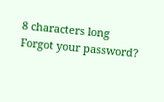8 characters long
Forgot your password?